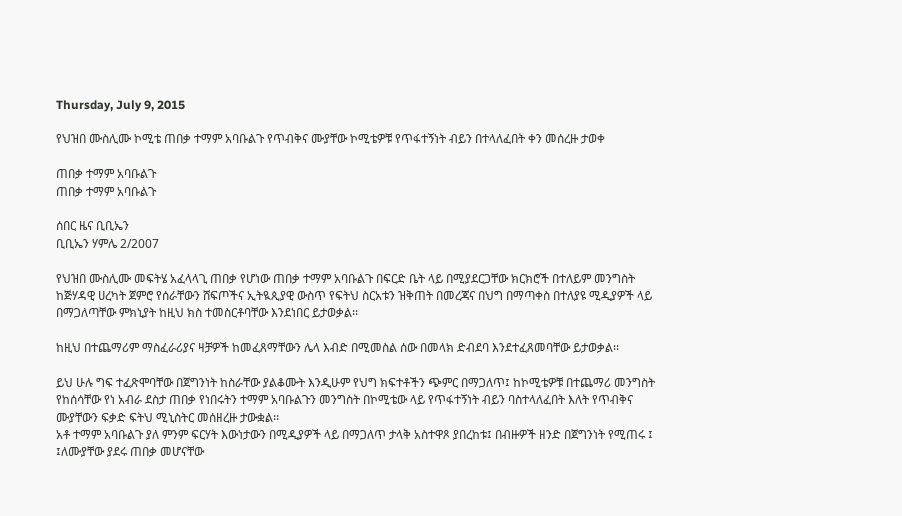Thursday, July 9, 2015

የህዝበ ሙስሊሙ ኮሚቴ ጠበቃ ተማም አባቡልጉ የጥብቅና ሙያቸው ኮሚቴዎቹ የጥፋተኝነት ብይን በተላለፈበት ቀን መሰረዙ ታወቀ

ጠበቃ ተማም አባቡልጉ
ጠበቃ ተማም አባቡልጉ

ሰበር ዜና ቢቢኤን
ቢቢኤን ሃምሌ 2/2007

የህዝበ ሙስሊሙ መፍትሄ አፈላላጊ ጠበቃ የሆነው ጠበቃ ተማም አባቡልጉ በፍርድ ቤት ላይ በሚያደርጋቸው ክርክሮች በተለይም መንግስት ከጅሃዳዊ ሀረካት ጀምሮ የሰራቸውን ሸፍጦችና ኢትዪጲያዊ ውስጥ የፍትህ ስርአቱን ዝቅጠት በመረጃና በህግ በማጣቀስ በተለያዩ ሚዲያዎች ላይ በማጋለጣቸው ምክኒያት ከዚህ ክስ ተመስርቶባቸው እንደነበር ይታወቃል፡፡

ከዚህ በተጨማሪም ማስፈራሪያና ዛቻዎች ከመፈጸማቸውን ሌላ እብድ በሚመስል ሰው በመላክ ድብደባ እንደተፈጸመባቸው ይታወቃል፡፡

ይህ ሁሉ ግፍ ተፈጽሞባቸው በጀግንነት ከስራቸው ያልቆሙት እንዲሁም የህግ ክፍተቶችን ጭምር በማጋለጥ፤ ከኮሚቴዎቹ በተጨማሪ መንግስት የከሰሳቸው የነ አብራ ደስታ ጠበቃ የነበሩትን ተማም አባቡልጉን መንግስት በኮሚቴው ላይ የጥፋተኝነት ብይን ባስተላለፈበት እለት የጥብቅና ሙያቸውን ፍቃድ ፍትህ ሚኒስትር መሰዘረዙ ታውቋል፡፡
አቶ ተማም አባቡልጉ ያለ ምንም ፍርሃት እውነታውን በሚዲያዎች ላይ በማጋለጥ ታላቅ አስተዋጾ ያበረከቱ፤ በብዙዎች ዘንድ በጀግንነት የሚጠሩ ፤ ፤ለሙያቸው ያደሩ ጠበቃ መሆናቸው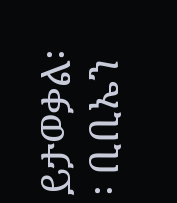ይታወቃል፡፡ ቢቢኤን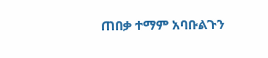ጠበቃ ተማም አባቡልጉን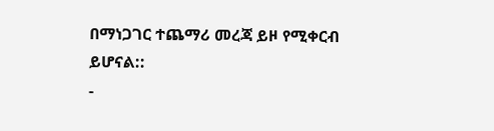በማነጋገር ተጨማሪ መረጃ ይዞ የሚቀርብ ይሆናል::
-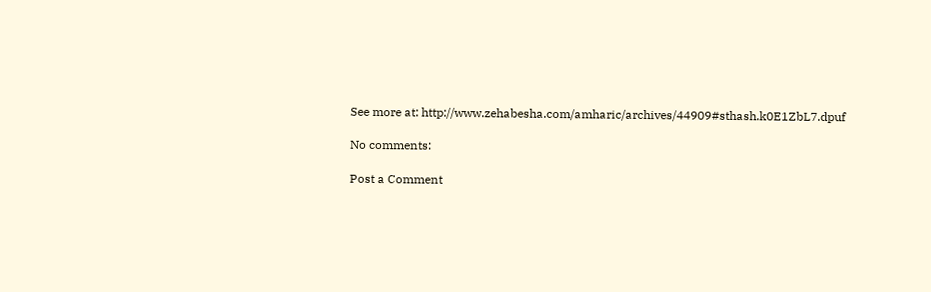See more at: http://www.zehabesha.com/amharic/archives/44909#sthash.k0E1ZbL7.dpuf

No comments:

Post a Comment